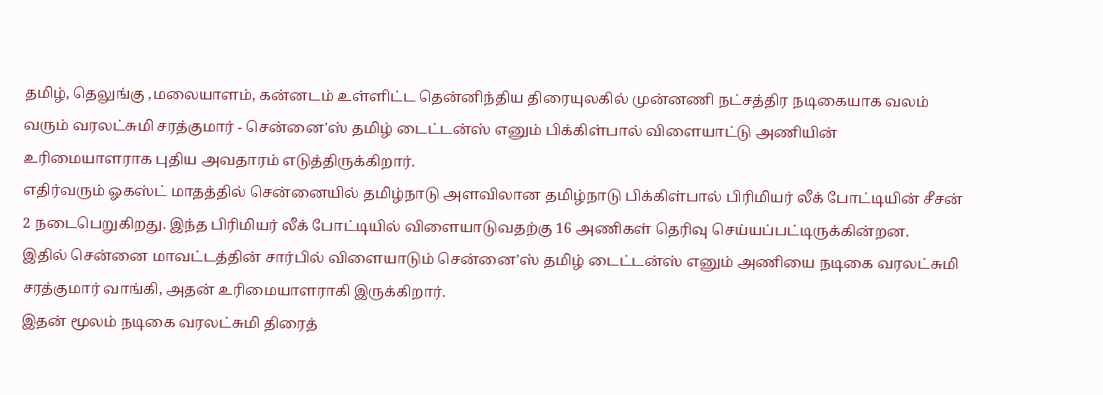தமிழ், தெலுங்கு ,மலையாளம், கன்னடம் உள்ளிட்ட தென்னிந்திய திரையுலகில் முன்னணி நட்சத்திர நடிகையாக வலம் வரும் வரலட்சுமி சரத்குமார் - சென்னை'ஸ் தமிழ் டைட்டன்ஸ் எனும் பிக்கிள்பால் விளையாட்டு அணியின் உரிமையாளராக புதிய அவதாரம் எடுத்திருக்கிறார்.
எதிர்வரும் ஓகஸ்ட் மாதத்தில் சென்னையில் தமிழ்நாடு அளவிலான தமிழ்நாடு பிக்கிள்பால் பிரிமியர் லீக் போட்டியின் சீசன் 2 நடைபெறுகிறது. இந்த பிரிமியர் லீக் போட்டியில் விளையாடுவதற்கு 16 அணிகள் தெரிவு செய்யப்பட்டிருக்கின்றன.
இதில் சென்னை மாவட்டத்தின் சார்பில் விளையாடும் சென்னை'ஸ் தமிழ் டைட்டன்ஸ் எனும் அணியை நடிகை வரலட்சுமி சரத்குமார் வாங்கி, அதன் உரிமையாளராகி இருக்கிறார்.
இதன் மூலம் நடிகை வரலட்சுமி திரைத்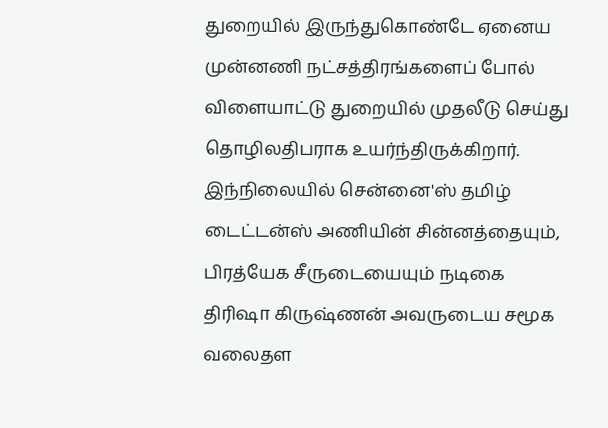துறையில் இருந்துகொண்டே ஏனைய முன்னணி நட்சத்திரங்களைப் போல் விளையாட்டு துறையில் முதலீடு செய்து தொழிலதிபராக உயர்ந்திருக்கிறார்.
இந்நிலையில் சென்னை'ஸ் தமிழ் டைட்டன்ஸ் அணியின் சின்னத்தையும், பிரத்யேக சீருடையையும் நடிகை திரிஷா கிருஷ்ணன் அவருடைய சமூக வலைதள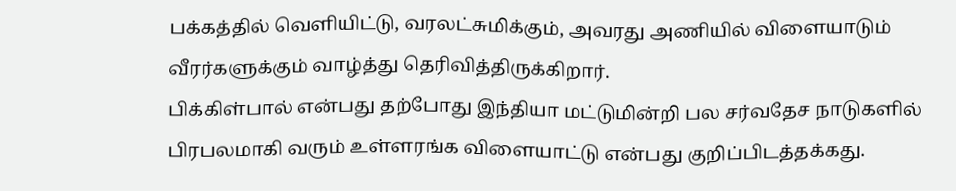பக்கத்தில் வெளியிட்டு, வரலட்சுமிக்கும், அவரது அணியில் விளையாடும் வீரர்களுக்கும் வாழ்த்து தெரிவித்திருக்கிறார்.
பிக்கிள்பால் என்பது தற்போது இந்தியா மட்டுமின்றி பல சர்வதேச நாடுகளில் பிரபலமாகி வரும் உள்ளரங்க விளையாட்டு என்பது குறிப்பிடத்தக்கது.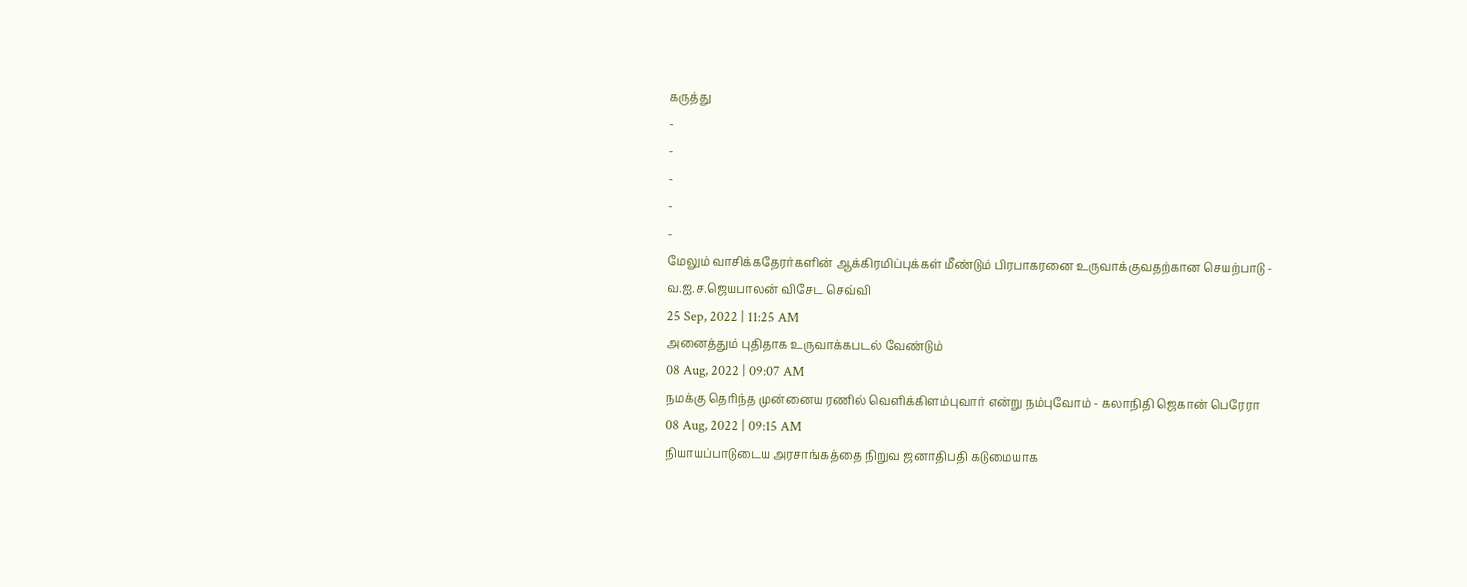கருத்து
-
-
-
-
-
மேலும் வாசிக்கதேரர்களின் ஆக்கிரமிப்புக்கள் மீண்டும் பிரபாகரனை உருவாக்குவதற்கான செயற்பாடு - வ.ஐ.ச.ஜெயபாலன் விசேட செவ்வி
25 Sep, 2022 | 11:25 AM
அனைத்தும் புதிதாக உருவாக்கபடல் வேண்டும்
08 Aug, 2022 | 09:07 AM
நமக்கு தெரிந்த முன்னைய ரணில் வெளிக்கிளம்புவார் என்று நம்புவோம் - கலாநிதி ஜெகான் பெரேரா
08 Aug, 2022 | 09:15 AM
நியாயப்பாடுடைய அரசாங்கத்தை நிறுவ ஜனாதிபதி கடுமையாக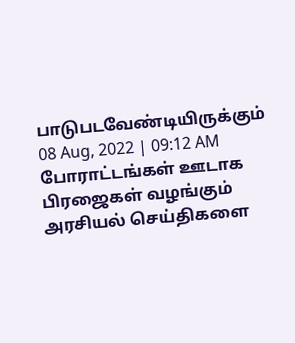பாடுபடவேண்டியிருக்கும்
08 Aug, 2022 | 09:12 AM
போராட்டங்கள் ஊடாக பிரஜைகள் வழங்கும் அரசியல் செய்திகளை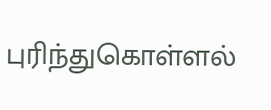புரிந்துகொள்ளல்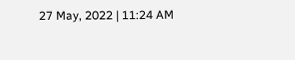27 May, 2022 | 11:24 AM